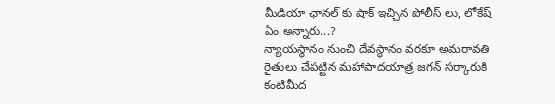మీడియా ఛానల్ కు షాక్ ఇచ్చిన పోలీస్ లు, లోకేష్ ఏం అన్నారు...?
న్యాయస్థానం నుంచి దేవస్థానం వరకూ అమరావతి రైతులు చేపట్టిన మహాపాదయాత్ర జగన్ సర్కారుకి కంటిమీద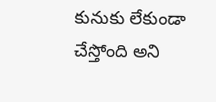కునుకు లేకుండా చేస్తోంది అని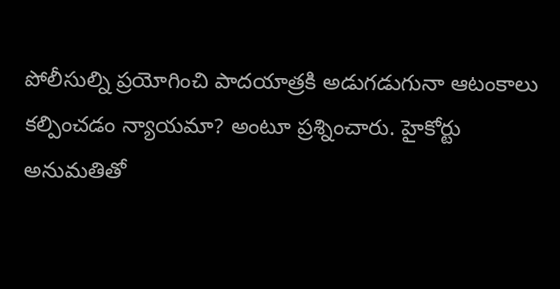పోలీసుల్ని ప్రయోగించి పాదయాత్రకి అడుగడుగునా ఆటంకాలు కల్పించడం న్యాయమా? అంటూ ప్రశ్నించారు. హైకోర్టు అనుమతితో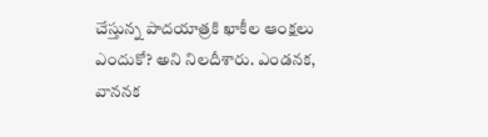చేస్తున్న పాదయాత్రకి ఖాకీల ఆంక్షలు ఎందుకో? అని నిలదీశారు. ఎండనక, వాననక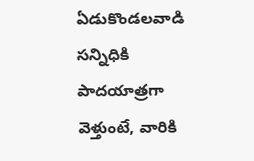ఏడుకొండలవాడి సన్నిధికి పాదయాత్రగా వెళ్తుంటే, వారికి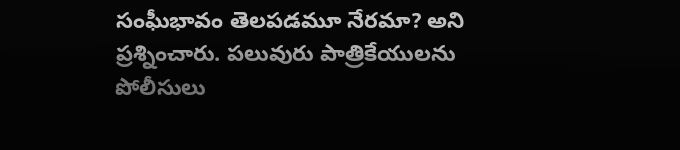సంఘీభావం తెలపడమూ నేరమా? అని ప్రశ్నించారు. పలువురు పాత్రికేయులను పోలీసులు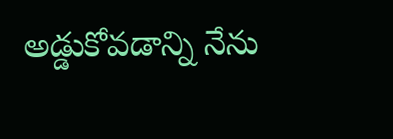అడ్డుకోవడాన్ని నేను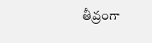తీవ్రంగా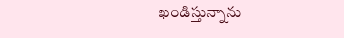ఖండిస్తున్నాను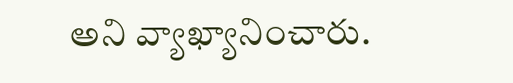అని వ్యాఖ్యానించారు.